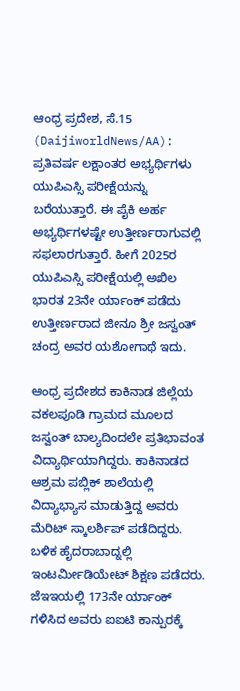ಆಂಧ್ರ ಪ್ರದೇಶ, ಸೆ.15 (DaijiworldNews/AA): ಪ್ರತಿವರ್ಷ ಲಕ್ಷಾಂತರ ಅಭ್ಯರ್ಥಿಗಳು ಯುಪಿಎಸ್ಸಿ ಪರೀಕ್ಷೆಯನ್ನು ಬರೆಯುತ್ತಾರೆ. ಈ ಪೈಕಿ ಅರ್ಹ ಅಭ್ಯರ್ಥಿಗಳಷ್ಟೇ ಉತ್ತೀರ್ಣರಾಗುವಲ್ಲಿ ಸಫಲಾರಗುತ್ತಾರೆ. ಹೀಗೆ 2025ರ ಯುಪಿಎಸ್ಸಿ ಪರೀಕ್ಷೆಯಲ್ಲಿ ಅಖಿಲ ಭಾರತ 23ನೇ ರ್ಯಾಂಕ್ ಪಡೆದು ಉತ್ತೀರ್ಣರಾದ ಜೀನೂ ಶ್ರೀ ಜಸ್ವಂತ್ ಚಂದ್ರ ಅವರ ಯಶೋಗಾಥೆ ಇದು.

ಆಂಧ್ರ ಪ್ರದೇಶದ ಕಾಕಿನಾಡ ಜಿಲ್ಲೆಯ ವಕಲಪೂಡಿ ಗ್ರಾಮದ ಮೂಲದ ಜಸ್ವಂತ್ ಬಾಲ್ಯದಿಂದಲೇ ಪ್ರತಿಭಾವಂತ ವಿದ್ಯಾರ್ಥಿಯಾಗಿದ್ದರು. ಕಾಕಿನಾಡದ ಆಶ್ರಮ ಪಬ್ಲಿಕ್ ಶಾಲೆಯಲ್ಲಿ ವಿದ್ಯಾಭ್ಯಾಸ ಮಾಡುತ್ತಿದ್ದ ಅವರು ಮೆರಿಟ್ ಸ್ಕಾಲರ್ಶಿಪ್ ಪಡೆದಿದ್ದರು. ಬಳಿಕ ಹೈದರಾಬಾದ್ನಲ್ಲಿ ಇಂಟರ್ಮೀಡಿಯೇಟ್ ಶಿಕ್ಷಣ ಪಡೆದರು. ಜೆಇಇಯಲ್ಲಿ 173ನೇ ರ್ಯಾಂಕ್ ಗಳಿಸಿದ ಅವರು ಐಐಟಿ ಕಾನ್ಪುರಕ್ಕೆ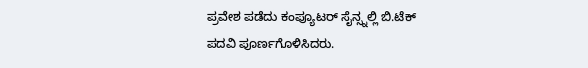ಪ್ರವೇಶ ಪಡೆದು ಕಂಪ್ಯೂಟರ್ ಸೈನ್ಸ್ನಲ್ಲಿ ಬಿ.ಟೆಕ್ ಪದವಿ ಪೂರ್ಣಗೊಳಿಸಿದರು.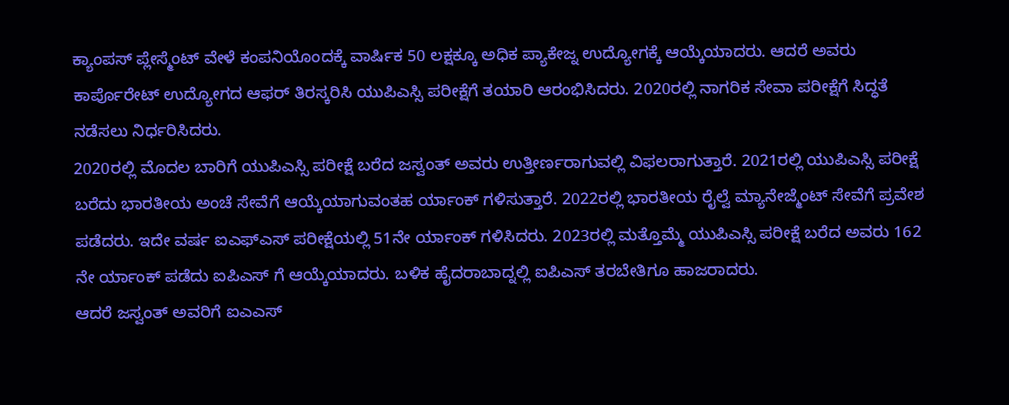ಕ್ಯಾಂಪಸ್ ಪ್ಲೇಸ್ಮೆಂಟ್ ವೇಳೆ ಕಂಪನಿಯೊಂದಕ್ಕೆ ವಾರ್ಷಿಕ 50 ಲಕ್ಷಕ್ಕೂ ಅಧಿಕ ಪ್ಯಾಕೇಜ್ನ ಉದ್ಯೋಗಕ್ಕೆ ಆಯ್ಕೆಯಾದರು. ಆದರೆ ಅವರು ಕಾರ್ಪೊರೇಟ್ ಉದ್ಯೋಗದ ಆಫರ್ ತಿರಸ್ಕರಿಸಿ ಯುಪಿಎಸ್ಸಿ ಪರೀಕ್ಷೆಗೆ ತಯಾರಿ ಆರಂಭಿಸಿದರು. 2020ರಲ್ಲಿ ನಾಗರಿಕ ಸೇವಾ ಪರೀಕ್ಷೆಗೆ ಸಿದ್ಧತೆ ನಡೆಸಲು ನಿರ್ಧರಿಸಿದರು.
2020ರಲ್ಲಿ ಮೊದಲ ಬಾರಿಗೆ ಯುಪಿಎಸ್ಸಿ ಪರೀಕ್ಷೆ ಬರೆದ ಜಸ್ವಂತ್ ಅವರು ಉತ್ತೀರ್ಣರಾಗುವಲ್ಲಿ ವಿಫಲರಾಗುತ್ತಾರೆ. 2021ರಲ್ಲಿ ಯುಪಿಎಸ್ಸಿ ಪರೀಕ್ಷೆ ಬರೆದು ಭಾರತೀಯ ಅಂಚೆ ಸೇವೆಗೆ ಆಯ್ಕೆಯಾಗುವಂತಹ ರ್ಯಾಂಕ್ ಗಳಿಸುತ್ತಾರೆ. 2022ರಲ್ಲಿ ಭಾರತೀಯ ರೈಲ್ವೆ ಮ್ಯಾನೇಜ್ಮೆಂಟ್ ಸೇವೆಗೆ ಪ್ರವೇಶ ಪಡೆದರು. ಇದೇ ವರ್ಷ ಐಎಫ್ಎಸ್ ಪರೀಕ್ಷೆಯಲ್ಲಿ 51ನೇ ರ್ಯಾಂಕ್ ಗಳಿಸಿದರು. 2023ರಲ್ಲಿ ಮತ್ತೊಮ್ಮೆ ಯುಪಿಎಸ್ಸಿ ಪರೀಕ್ಷೆ ಬರೆದ ಅವರು 162 ನೇ ರ್ಯಾಂಕ್ ಪಡೆದು ಐಪಿಎಸ್ ಗೆ ಆಯ್ಕೆಯಾದರು. ಬಳಿಕ ಹೈದರಾಬಾದ್ನಲ್ಲಿ ಐಪಿಎಸ್ ತರಬೇತಿಗೂ ಹಾಜರಾದರು.
ಆದರೆ ಜಸ್ವಂತ್ ಅವರಿಗೆ ಐಎಎಸ್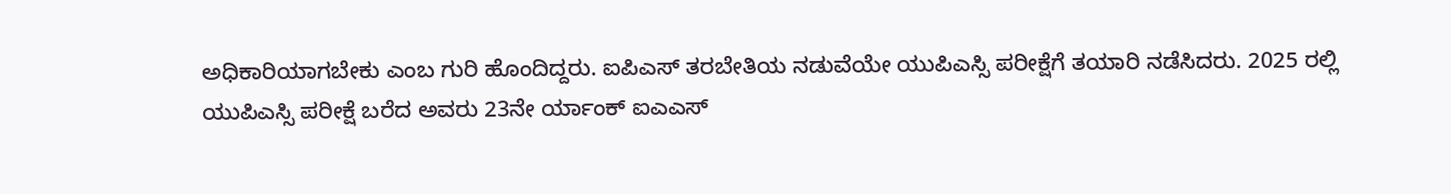ಅಧಿಕಾರಿಯಾಗಬೇಕು ಎಂಬ ಗುರಿ ಹೊಂದಿದ್ದರು. ಐಪಿಎಸ್ ತರಬೇತಿಯ ನಡುವೆಯೇ ಯುಪಿಎಸ್ಸಿ ಪರೀಕ್ಷೆಗೆ ತಯಾರಿ ನಡೆಸಿದರು. 2025 ರಲ್ಲಿ ಯುಪಿಎಸ್ಸಿ ಪರೀಕ್ಷೆ ಬರೆದ ಅವರು 23ನೇ ರ್ಯಾಂಕ್ ಐಎಎಸ್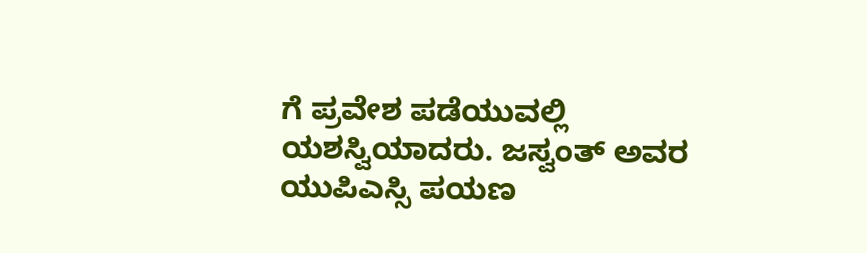ಗೆ ಪ್ರವೇಶ ಪಡೆಯುವಲ್ಲಿ ಯಶಸ್ವಿಯಾದರು. ಜಸ್ವಂತ್ ಅವರ ಯುಪಿಎಸ್ಸಿ ಪಯಣ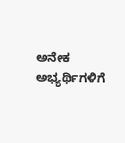ಅನೇಕ ಅಭ್ಯರ್ಥಿಗಳಿಗೆ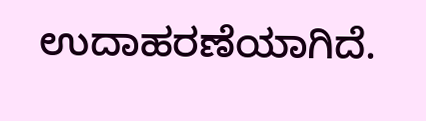ಉದಾಹರಣೆಯಾಗಿದೆ.